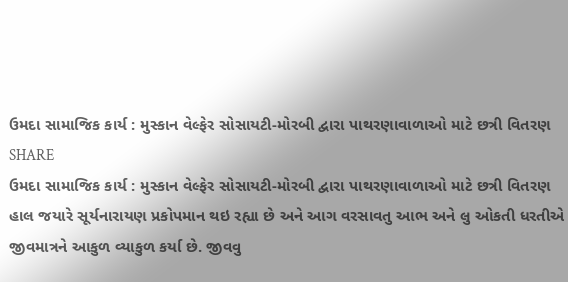ઉમદા સામાજિક કાર્ય : મુસ્કાન વેલ્ફેર સોસાયટી-મોરબી દ્વારા પાથરણાવાળાઓ માટે છત્રી વિતરણ
SHARE
ઉમદા સામાજિક કાર્ય : મુસ્કાન વેલ્ફેર સોસાયટી-મોરબી દ્વારા પાથરણાવાળાઓ માટે છત્રી વિતરણ
હાલ જયારે સૂર્યનારાયણ પ્રકોપમાન થઇ રહ્યા છે અને આગ વરસાવતુ આભ અને લુ ઓકતી ધરતીએ જીવમાત્રને આકુળ વ્યાકુળ કર્યા છે. જીવવુ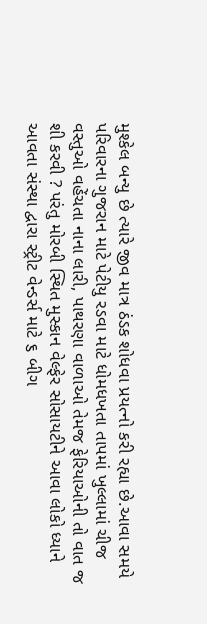મુશ્કેલ બન્યુ છે ત્યારે જીવ માત્ર ઠંડક શોધવા પ્રયત્નો કરી રહ્યા છે.આવા સમયે પરિવારના ગુજરાન માટે પેટીયુ રડવા માટે ધોમધખતા તાપમાં ખુલ્લામાં ચીજ વસ્તુઓ વહેંચતા નાના લારી, પાથરણા વાળાઓ તેમજ ફેરિયાઓની તો વાત જ શી કરવી ? પરંતુ મોરબી સ્થિત મુસ્કાન વેલ્ફેર સોસાયટીને આવા લોકો ધ્યાને આવતા સંસ્થા દ્વારા સ્ટ્રીટ વેન્ડર્સ માટે ૬ બીગ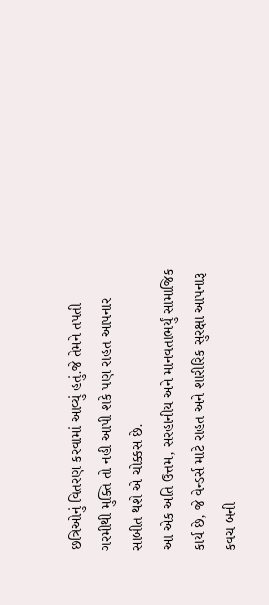છત્રિઓનું વિતરણ કરવામાં આવ્યું હતું.જે તેમને તપતી ગરમીથી મુક્તિ તો નહી આપી શકે પણ રાહત આપનાર સાબીત થશે એ ચોક્કસ છે.
આ એક અતિ ઉત્તમ, સરહાનીય અને માનવતાભર્યું સામાજિક કાર્ય છે, જે વેન્ડર્સ માટે રાહત અને શારીરિક સુરક્ષા આપનારૂ કવચ બની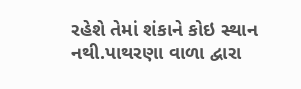રહેશે તેમાં શંકાને કોઇ સ્થાન નથી.પાથરણા વાળા દ્વારા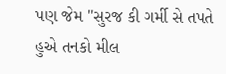પણ જેમ "સુરજ કી ગર્મી સે તપતે હુએ તનકો મીલ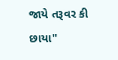જાયે તરૂવર કી છાયા"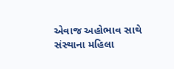એવાજ અહોભાવ સાથે સંસ્થાના મહિલા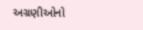અગ્રણીઓનો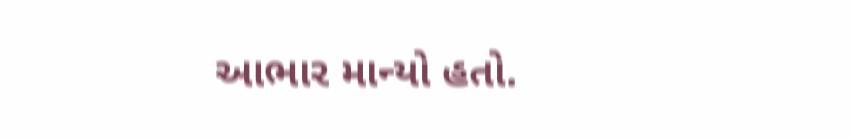આભાર માન્યો હતો.